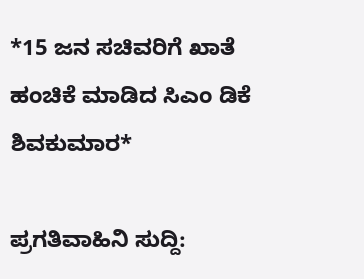*15 ಜನ ಸಚಿವರಿಗೆ ಖಾತೆ ಹಂಚಿಕೆ ಮಾಡಿದ ಸಿಎಂ ಡಿಕೆ ಶಿವಕುಮಾರ*

ಪ್ರಗತಿವಾಹಿನಿ ಸುದ್ದಿ: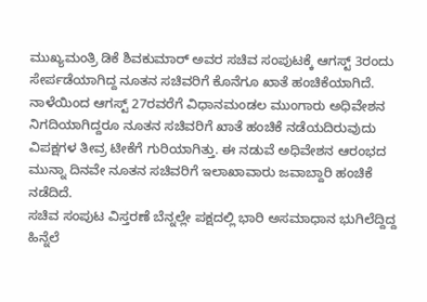ಮುಖ್ಯಮಂತ್ರಿ ಡಿಕೆ ಶಿವಕುಮಾರ್ ಅವರ ಸಚಿವ ಸಂಪುಟಕ್ಕೆ ಆಗಸ್ಟ್ 3ರಂದು ಸೇರ್ಪಡೆಯಾಗಿದ್ದ ನೂತನ ಸಚಿವರಿಗೆ ಕೊನೆಗೂ ಖಾತೆ ಹಂಚಿಕೆಯಾಗಿದೆ.
ನಾಳೆಯಿಂದ ಆಗಸ್ಟ್ 27ರವರೆಗೆ ವಿಧಾನಮಂಡಲ ಮುಂಗಾರು ಅಧಿವೇಶನ ನಿಗದಿಯಾಗಿದ್ದರೂ ನೂತನ ಸಚಿವರಿಗೆ ಖಾತೆ ಹಂಚಿಕೆ ನಡೆಯದಿರುವುದು ವಿಪಕ್ಷಗಳ ತೀವ್ರ ಟೀಕೆಗೆ ಗುರಿಯಾಗಿತ್ತು. ಈ ನಡುವೆ ಅಧಿವೇಶನ ಆರಂಭದ ಮುನ್ನಾ ದಿನವೇ ನೂತನ ಸಚಿವರಿಗೆ ಇಲಾಖಾವಾರು ಜವಾಬ್ದಾರಿ ಹಂಚಿಕೆ ನಡೆದಿದೆ.
ಸಚಿವ ಸಂಪುಟ ವಿಸ್ತರಣೆ ಬೆನ್ನಲ್ಲೇ ಪಕ್ಷದಲ್ಲಿ ಭಾರಿ ಅಸಮಾಧಾನ ಭುಗಿಲೆದ್ದಿದ್ದ ಹಿನ್ನೆಲೆ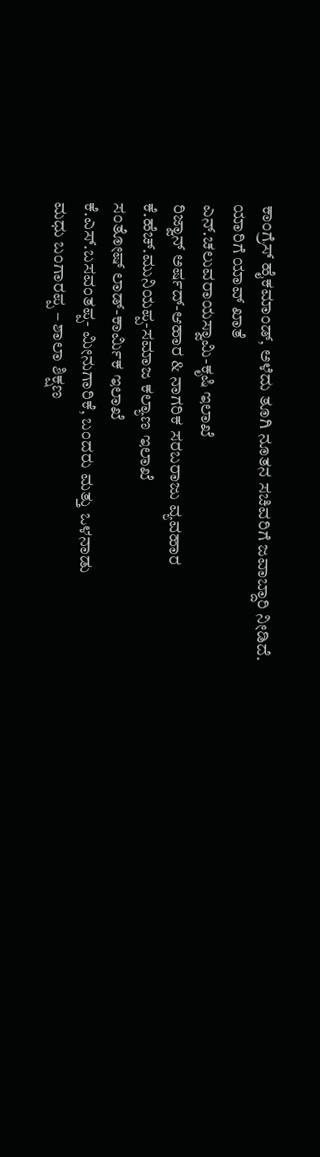ಕಾಂಗ್ರೆಸ್ ಹೈಕಮಾಂಡ್, ಅಳೆದು ತೂಗಿ ನೂತನ ಸಚಿವರಿಗೆ ಜವಾಬ್ದಾರಿ ನೀಡಿದೆ.
ಯಾರಿಗೆ ಯಾವ್ ಖಾತೆ
ಎನ್.ಚಲುವರಾಯಸ್ವಾಮಿ-ಕೃಷಿ ಇಲಾಖೆ
ರಿಜ್ವಾನ್ ಅರ್ಷದ್-ಆಹಾರ & ನಾಗರಿಕ ಸರಬರಾಜು ವ್ಯವಹಾರ
ಕೆ.ಹೆಚ್.ಮುನಿಯಪ್ಪ-ಸಮಾಜ ಕಲ್ಯಾಣ ಇಲಾಖೆ
ಸಂತೋಷ್ ಲಾಡ್-ಕಾರ್ಮಿಕ ಇಲಾಖೆ
ಕೆ.ಎಸ್.ಬಸವಂತಪ್ಪ- ಮೀನುಗಾರಿಕೆ, ಬಂದರು ಮತ್ತು ಒಳನಾಡು
ಮಧು ಬಂಗಾರಪ್ಪ – ಶಾಲಾ ಶಿಕ್ಷಣ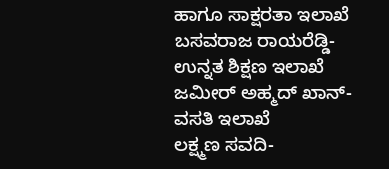ಹಾಗೂ ಸಾಕ್ಷರತಾ ಇಲಾಖೆ
ಬಸವರಾಜ ರಾಯರೆಡ್ಡಿ- ಉನ್ನತ ಶಿಕ್ಷಣ ಇಲಾಖೆ
ಜಮೀರ್ ಅಹ್ಮದ್ ಖಾನ್-ವಸತಿ ಇಲಾಖೆ
ಲಕ್ಷ್ಮಣ ಸವದಿ-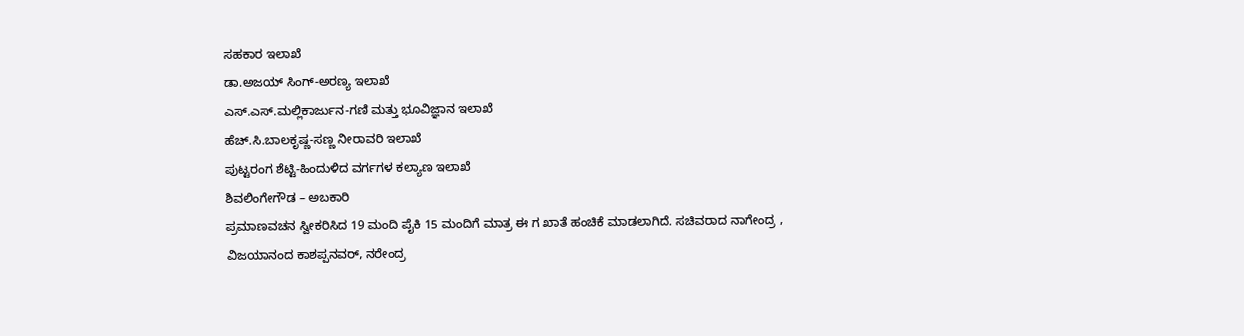ಸಹಕಾರ ಇಲಾಖೆ
ಡಾ.ಅಜಯ್ ಸಿಂಗ್-ಅರಣ್ಯ ಇಲಾಖೆ
ಎಸ್.ಎಸ್.ಮಲ್ಲಿಕಾರ್ಜುನ-ಗಣಿ ಮತ್ತು ಭೂವಿಜ್ಞಾನ ಇಲಾಖೆ
ಹೆಚ್.ಸಿ.ಬಾಲಕೃಷ್ಣ-ಸಣ್ಣ ನೀರಾವರಿ ಇಲಾಖೆ
ಪುಟ್ಟರಂಗ ಶೆಟ್ಟಿ-ಹಿಂದುಳಿದ ವರ್ಗಗಳ ಕಲ್ಯಾಣ ಇಲಾಖೆ
ಶಿವಲಿಂಗೇಗೌಡ – ಅಬಕಾರಿ
ಪ್ರಮಾಣವಚನ ಸ್ವೀಕರಿಸಿದ 19 ಮಂದಿ ಪೈಕಿ 15 ಮಂದಿಗೆ ಮಾತ್ರ ಈ ಗ ಖಾತೆ ಹಂಚಿಕೆ ಮಾಡಲಾಗಿದೆ. ಸಚಿವರಾದ ನಾಗೇಂದ್ರ , ವಿಜಯಾನಂದ ಕಾಶಪ್ಪನವರ್, ನರೇಂದ್ರ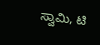ಸ್ವಾಮಿ, ಟಿ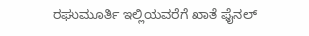ರಘುಮೂರ್ತಿ ಇಲ್ಲಿಯವರೆಗೆ ಖಾತೆ ಫೈನಲ್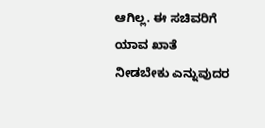ಆಗಿಲ್ಲ. ಈ ಸಚಿವರಿಗೆ ಯಾವ ಖಾತೆ ನೀಡಬೇಕು ಎನ್ನುವುದರ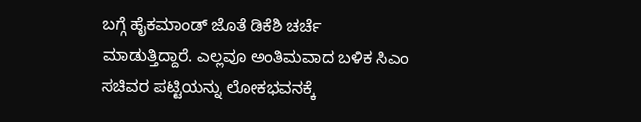ಬಗ್ಗೆ ಹೈಕಮಾಂಡ್ ಜೊತೆ ಡಿಕೆಶಿ ಚರ್ಚೆ ಮಾಡುತ್ತಿದ್ದಾರೆ. ಎಲ್ಲವೂ ಅಂತಿಮವಾದ ಬಳಿಕ ಸಿಎಂ ಸಚಿವರ ಪಟ್ಟಿಯನ್ನು ಲೋಕಭವನಕ್ಕೆ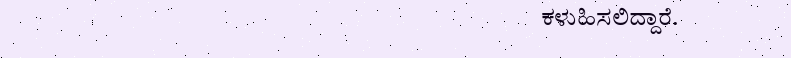ಕಳುಹಿಸಲಿದ್ದಾರೆ.